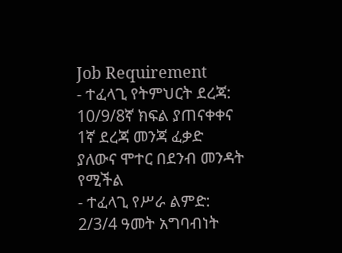Job Requirement
- ተፈላጊ የትምህርት ደረጃ: 10/9/8ኛ ክፍል ያጠናቀቀና 1ኛ ደረጃ መንጃ ፈቃድ ያለውና ሞተር በደንብ መንዳት የሚችል
- ተፈላጊ የሥራ ልምድ: 2/3/4 ዓመት አግባብነት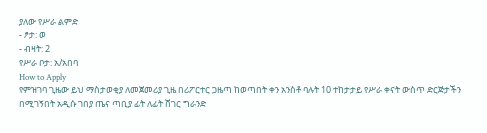ያለው የሥራ ልምድ
- ፆታ: ወ
- ብዛት: 2
የሥራ ቦታ: አ/አበባ
How to Apply
የምዝገባ ጊዜው ይህ ማስታወቂያ ለመጀመሪያ ጊዜ በሪፖርተር ጋዜጣ ከወጣበት ቀን አንስቶ ባሉት 10 ተከታታይ የሥራ ቀናት ውስጥ ድርጅታችን በሚገኝበት አዲሱ ገበያ ጤና ጣቢያ ፊት ለፊት ሸገር ግራንድ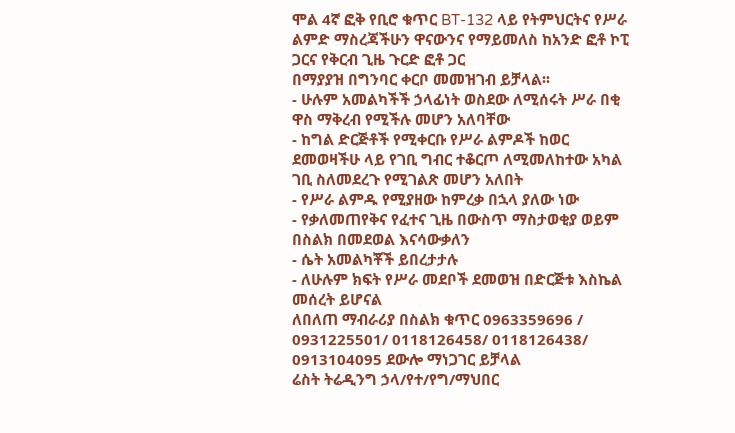ሞል 4ኛ ፎቅ የቢሮ ቁጥር BT-132 ላይ የትምህርትና የሥራ ልምድ ማስረጃችሁን ዋናውንና የማይመለስ ከአንድ ፎቶ ኮፒ ጋርና የቅርብ ጊዜ ጉርድ ፎቶ ጋር
በማያያዝ በግንባር ቀርቦ መመዝገብ ይቻላል፡፡
- ሁሉም አመልካችች ኃላፊነት ወስደው ለሚሰሩት ሥራ በቂ ዋስ ማቅረብ የሚችሉ መሆን አለባቸው
- ከግል ድርጅቶች የሚቀርቡ የሥራ ልምዶች ከወር ደመወዛችሁ ላይ የገቢ ግብር ተቆርጦ ለሚመለከተው አካል ገቢ ስለመደረጉ የሚገልጽ መሆን አለበት
- የሥራ ልምዱ የሚያዘው ከምረቃ በኋላ ያለው ነው
- የቃለመጠየቅና የፈተና ጊዜ በውስጥ ማስታወቂያ ወይም በስልክ በመደወል እናሳውቃለን
- ሴት አመልካቾች ይበረታታሉ
- ለሁሉም ክፍት የሥራ መደቦች ደመወዝ በድርጅቱ እስኬል መሰረት ይሆናል
ለበለጠ ማብራሪያ በስልክ ቁጥር 0963359696 / 0931225501/ 0118126458/ 0118126438/ 0913104095 ደውሎ ማነጋገር ይቻላል
ሬስት ትሬዲንግ ኃላ/የተ/የግ/ማህበር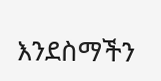እንደስማችን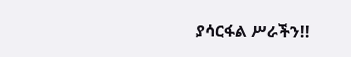ያሳርፋል ሥራችን!!